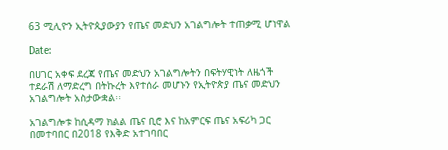63 ሚሊዮን ኢትዮጲያውያን የጤና መድህን አገልግሎት ተጠቃሚ ሆነዋል

Date:

በሀገር አቀፍ ደረጃ የጤና መድህን አገልግሎትን በፍትሃዊነት ለዜጎች ተደራሽ ለማድረግ በትኩረት እየተሰራ መሆኑን የኢትዮጵያ ጤና መድህን አገልግሎት አስታውቋል፡፡

አገልግሎቱ ከሲዳማ ክልል ጤና ቢሮ እና ከአምርፍ ጤና አፍሪካ ጋር በመተባበር በ2018 የእቅድ አተገባበር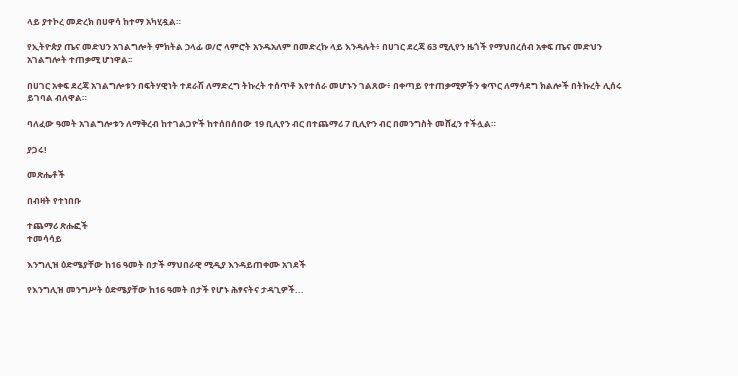ላይ ያተኮረ መድረክ በሀዋሳ ከተማ አካሂዷል።

የኢትዮጵያ ጤና መድህን አገልግሎት ምክትል ኃላፊ ወ/ሮ ላምሮት አንዱአለም በመድረኩ ላይ እንዳሉት፥ በሀገር ደረጃ 63 ሚሊየን ዜጎች የማህበረሰብ አቀፍ ጤና መድህን አገልግሎት ተጠቃሚ ሆነዋል፡፡

በሀገር አቀፍ ደረጃ አገልግሎቱን በፍትሃዊነት ተደራሽ ለማድረግ ትኩረት ተሰጥቶ እየተሰራ መሆኑን ገልጸው፥ በቀጣይ የተጠቃሚዎችን ቁጥር ለማሳደግ ክልሎች በትኩረት ሊሰሩ ይገባል ብለዋል።

ባለፈው ዓመት አገልግሎቱን ለማቅረብ ከተገልጋዮች ከተሰበሰበው 19 ቢሊየን ብር በተጨማሪ 7 ቢሊዮን ብር በመንግስት መሸፈን ተችሏል።

ያጋሩ!

መጽሔቶች

በብዛት የተነበቡ

ተጨማሪ ጽሑፎች
ተመሳሳይ

እንግሊዝ ዕድሜያቸው ከ16 ዓመት በታች ማህበራዊ ሚዲያ እንዳይጠቀሙ አገደች

የእንግሊዝ መንግሥት ዕድሜያቸው ከ16 ዓመት በታች የሆኑ ሕፃናትና ታዳጊዎች...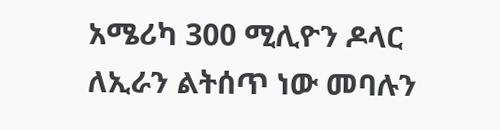አሜሪካ 300 ሚሊዮን ዶላር ለኢራን ልትሰጥ ነው መባሉን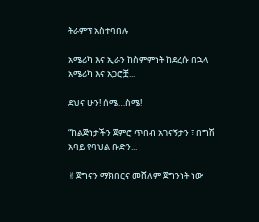ትራምፕ አስተባበሉ

አሜሪካ እና ኢራን ከስምምነት ከደረሱ በኋላ አሜሪካ እና አጋሮቿ...

ደህና ሁን! ሰሜ…ስሜ!

“ከልጅነታችን ጀምሮ ጥበብ አገናኝታን ፣ በግሽ አባይ የባህል ቡድን...

✌ጀግናን ማክበርና መሸለም ጀግንነት ነው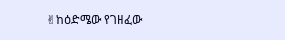✌ከዕድሜው የገዘፈው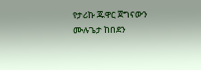የታሪኩ ጁዋር ጀግናውን ሙሉጌታ ከበደን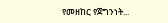የመዘከር የጀግንነት...